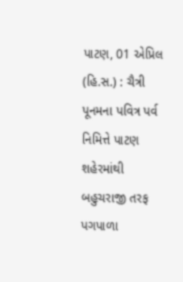પાટણ, 01 એપ્રિલ (હિ.સ.) : ચૈત્રી પૂનમના પવિત્ર પર્વ નિમિત્તે પાટણ શહેરમાંથી બહુચરાજી તરફ પગપાળા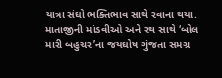યાત્રા સંઘો ભક્તિભાવ સાથે રવાના થયા. માતાજીની માંડવીઓ અને રથ સાથે ‘બોલ મારી બહુચર’ના જયઘોષ ગુંજતા સમગ્ર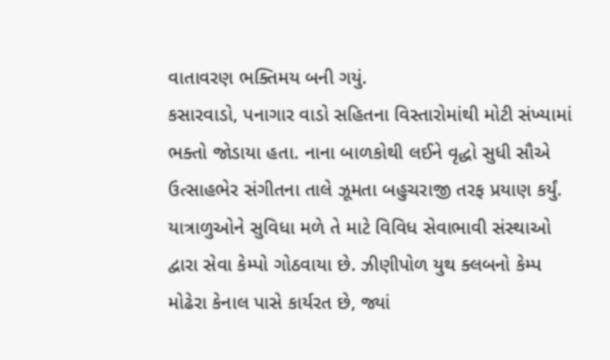વાતાવરણ ભક્તિમય બની ગયું.
કસારવાડો, પનાગાર વાડો સહિતના વિસ્તારોમાંથી મોટી સંખ્યામાં ભક્તો જોડાયા હતા. નાના બાળકોથી લઈને વૃદ્ધો સુધી સૌએ ઉત્સાહભેર સંગીતના તાલે ઝૂમતા બહુચરાજી તરફ પ્રયાણ કર્યું.
યાત્રાળુઓને સુવિધા મળે તે માટે વિવિધ સેવાભાવી સંસ્થાઓ દ્વારા સેવા કેમ્પો ગોઠવાયા છે. ઝીણીપોળ યુથ ક્લબનો કેમ્પ મોઢેરા કેનાલ પાસે કાર્યરત છે, જ્યાં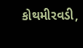કોથમીરવડી,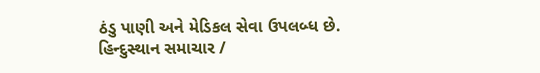ઠંડુ પાણી અને મેડિકલ સેવા ઉપલબ્ધ છે.
હિન્દુસ્થાન સમાચાર /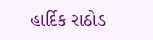હાર્દિક રાઠોડ